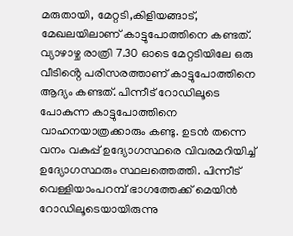മരുതായി, മേറ്റടി,കിളിയങ്ങാട്, മേഖലയിലാണ് കാട്ടുപോത്തിനെ കണ്ടത്. വ്യാഴാഴ്ച രാത്രി 7.30 ഓടെ മേറ്റടിയിലേ ഒരു വീടിൻ്റെ പരിസരത്താണ് കാട്ടുപോത്തിനെ ആദ്യം കണ്ടത്. പിന്നീട് റോഡിലൂടെ പോകുന്ന കാട്ടുപോത്തിനെ വാഹനയാത്രക്കാരും കണ്ടു. ഉടൻ തന്നെ വനം വകുപ്പ് ഉദ്യോഗസ്ഥരെ വിവരമറിയിച്ച് ഉദ്യോഗസ്ഥരും സ്ഥലത്തെത്തി. പിന്നീട് വെള്ളിയാംപറമ്പ് ഭാഗത്തേക്ക് മെയിൻ റോഡിലൂടെയായിരുന്നു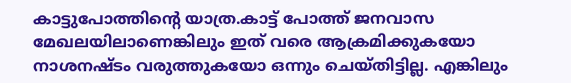കാട്ടുപോത്തിന്റെ യാത്ര.കാട്ട് പോത്ത് ജനവാസ മേഖലയിലാണെങ്കിലും ഇത് വരെ ആക്രമിക്കുകയോ നാശനഷ്ടം വരുത്തുകയോ ഒന്നും ചെയ്തിട്ടില്ല. എങ്കിലും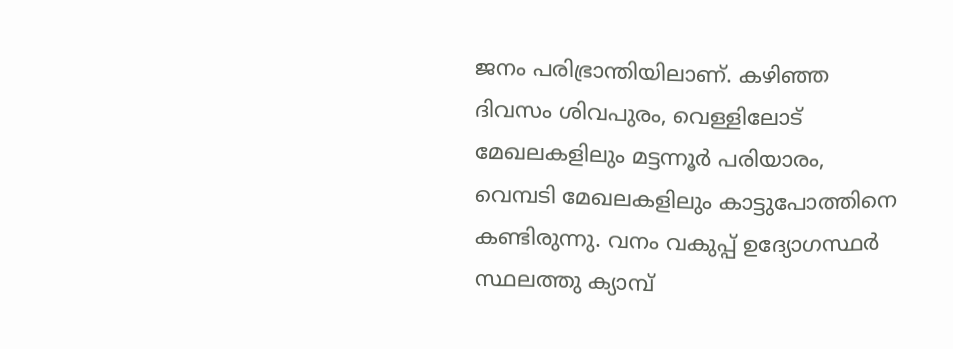ജനം പരിഭ്രാന്തിയിലാണ്. കഴിഞ്ഞ ദിവസം ശിവപുരം, വെള്ളിലോട് മേഖലകളിലും മട്ടന്നൂർ പരിയാരം, വെമ്പടി മേഖലകളിലും കാട്ടുപോത്തിനെ കണ്ടിരുന്നു. വനം വകുപ്പ് ഉദ്യോഗസ്ഥർ സ്ഥലത്തു ക്യാമ്പ്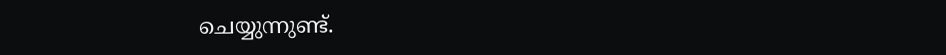ചെയ്യുന്നുണ്ട്.